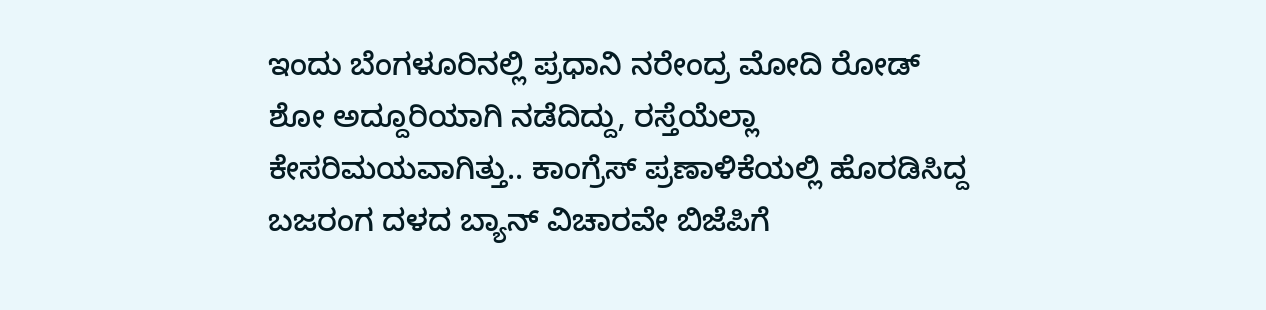ಇಂದು ಬೆಂಗಳೂರಿನಲ್ಲಿ ಪ್ರಧಾನಿ ನರೇಂದ್ರ ಮೋದಿ ರೋಡ್ ಶೋ ಅದ್ದೂರಿಯಾಗಿ ನಡೆದಿದ್ದು, ರಸ್ತೆಯೆಲ್ಲಾ ಕೇಸರಿಮಯವಾಗಿತ್ತು.. ಕಾಂಗ್ರೆಸ್ ಪ್ರಣಾಳಿಕೆಯಲ್ಲಿ ಹೊರಡಿಸಿದ್ದ ಬಜರಂಗ ದಳದ ಬ್ಯಾನ್ ವಿಚಾರವೇ ಬಿಜೆಪಿಗೆ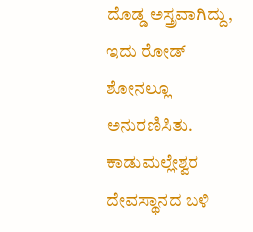ದೊಡ್ಡ ಅಸ್ತ್ರವಾಗಿದ್ದು, ಇದು ರೋಡ್ ಶೋನಲ್ಲೂ ಅನುರಣಿಸಿತು. ಕಾಡುಮಲ್ಲೇಶ್ವರ ದೇವಸ್ಥಾನದ ಬಳಿ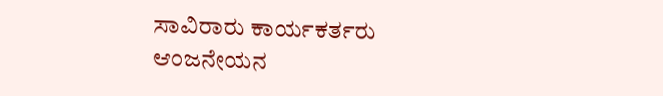ಸಾವಿರಾರು ಕಾರ್ಯಕರ್ತರು ಆಂಜನೇಯನ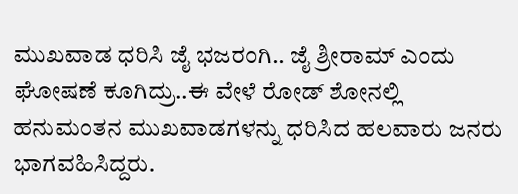ಮುಖವಾಡ ಧರಿಸಿ ಜೈ ಭಜರಂಗಿ.. ಜೈ ಶ್ರೀರಾಮ್ ಎಂದು ಘೋಷಣೆ ಕೂಗಿದ್ರು..ಈ ವೇಳೆ ರೋಡ್ ಶೋನಲ್ಲಿ ಹನುಮಂತನ ಮುಖವಾಡಗಳನ್ನು ಧರಿಸಿದ ಹಲವಾರು ಜನರು ಭಾಗವಹಿಸಿದ್ದರು.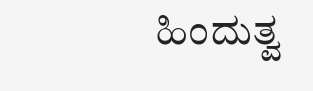ಹಿಂದುತ್ವ